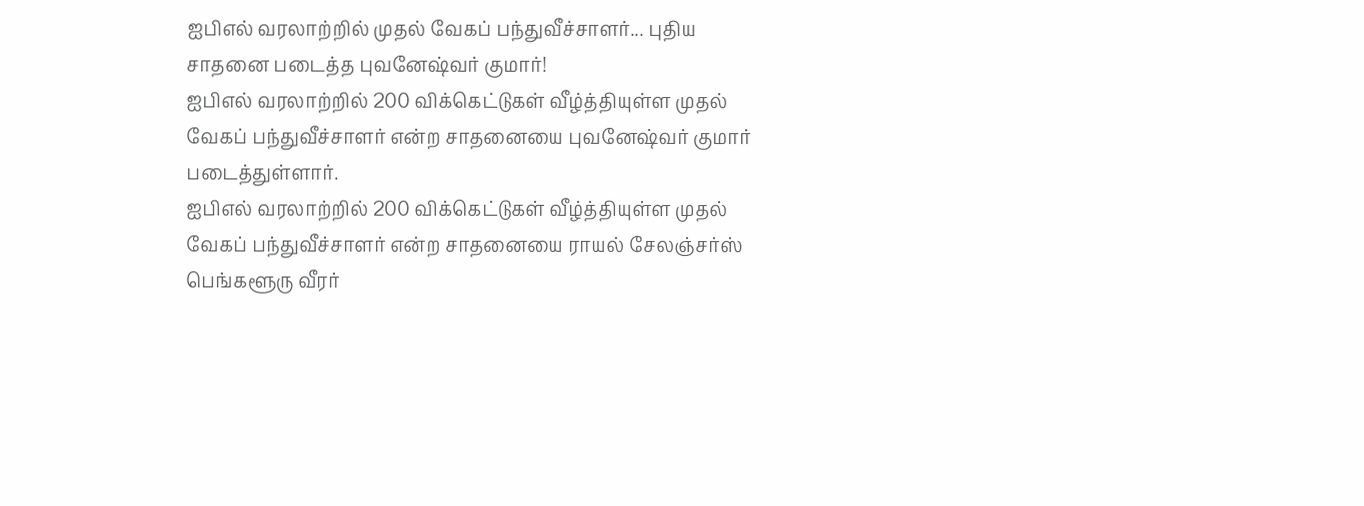ஐபிஎல் வரலாற்றில் முதல் வேகப் பந்துவீச்சாளர்... புதிய சாதனை படைத்த புவனேஷ்வர் குமார்!
ஐபிஎல் வரலாற்றில் 200 விக்கெட்டுகள் வீழ்த்தியுள்ள முதல் வேகப் பந்துவீச்சாளர் என்ற சாதனையை புவனேஷ்வர் குமார் படைத்துள்ளார்.
ஐபிஎல் வரலாற்றில் 200 விக்கெட்டுகள் வீழ்த்தியுள்ள முதல் வேகப் பந்துவீச்சாளர் என்ற சாதனையை ராயல் சேலஞ்சர்ஸ் பெங்களூரு வீரர்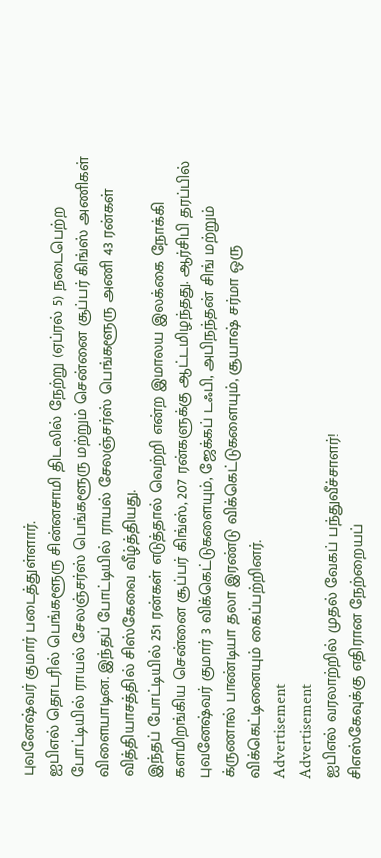புவனேஷ்வர் குமார் படைத்துள்ளார்.
ஐபிஎல் தொடரில் பெங்களூரு சின்னசாமி திடலில் நேற்று (ஏப்ரல் 5) நடைபெற்ற போட்டியில் ராயல் சேலஞ்சர்ஸ் பெங்களூரு மற்றும் சென்னை சூப்பர் கிங்ஸ் அணிகள் விளையாடின. இந்தப் போட்டியில் ராயல் சேலஞ்சர்ஸ் பெங்களூரு அணி 43 ரன்கள் வித்தியாசத்தில் சிஸ்கேவை வீழ்த்தியது.
இந்தப் போட்டியில் 251 ரன்கள் எடுத்தால் வெற்றி என்ற இமாலய இலக்கை நோக்கி களமிறங்கிய சென்னை சூப்பர் கிங்ஸ், 207 ரன்களுக்கு ஆட்டமிழந்தது. ஆர்சிபி தரப்பில் புவனேஷ்வர் குமார் 3 விக்கெட்டுகளையும், ஜேக்கப் டஃபி, அபிநந்தன் சிங் மற்றும் க்ருணால் பாண்டியா தலா இரண்டு விக்கெட்டுகளையும், சூயாஷ் சர்மா ஒரு விக்கெட்டினையும் கைப்பற்றினர்.
Advertisement
Advertisement
ஐபிஎல் வரலாற்றில் முதல் வேகப் பந்துவீச்சாளர்!
சிஎஸ்கேவுக்கு எதிரான நேற்றையப்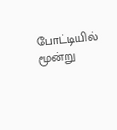போட்டியில் மூன்று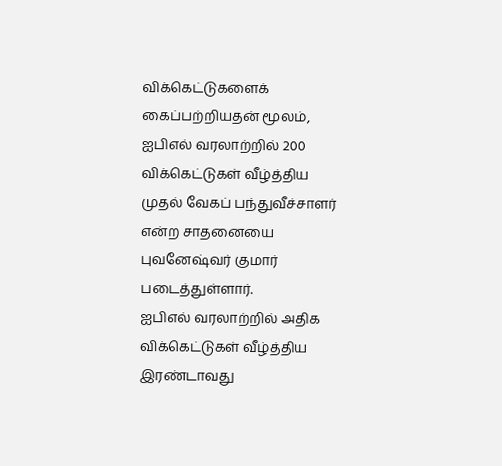விக்கெட்டுகளைக் கைப்பற்றியதன் மூலம், ஐபிஎல் வரலாற்றில் 200 விக்கெட்டுகள் வீழ்த்திய முதல் வேகப் பந்துவீச்சாளர் என்ற சாதனையை புவனேஷ்வர் குமார் படைத்துள்ளார்.
ஐபிஎல் வரலாற்றில் அதிக விக்கெட்டுகள் வீழ்த்திய இரண்டாவது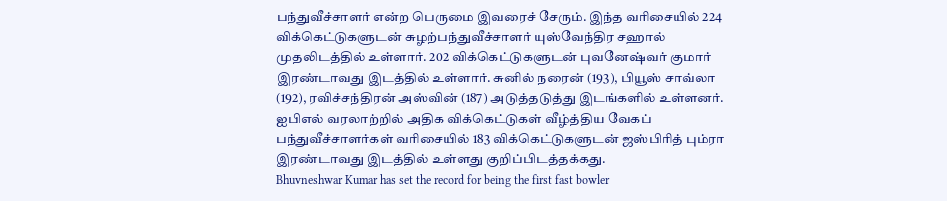பந்துவீச்சாளர் என்ற பெருமை இவரைச் சேரும். இந்த வரிசையில் 224 விக்கெட்டுகளுடன் சுழற்பந்துவீச்சாளர் யுஸ்வேந்திர சஹால் முதலிடத்தில் உள்ளார். 202 விக்கெட்டுகளுடன் புவனேஷ்வர் குமார் இரண்டாவது இடத்தில் உள்ளார். சுனில் நரைன் (193), பியூஸ் சாவ்லா (192), ரவிச்சந்திரன் அஸ்வின் (187) அடுத்தடுத்து இடங்களில் உள்ளனர்.
ஐபிஎல் வரலாற்றில் அதிக விக்கெட்டுகள் வீழ்த்திய வேகப் பந்துவீச்சாளர்கள் வரிசையில் 183 விக்கெட்டுகளுடன் ஜஸ்பிரித் பும்ரா இரண்டாவது இடத்தில் உள்ளது குறிப்பிடத்தக்கது.
Bhuvneshwar Kumar has set the record for being the first fast bowler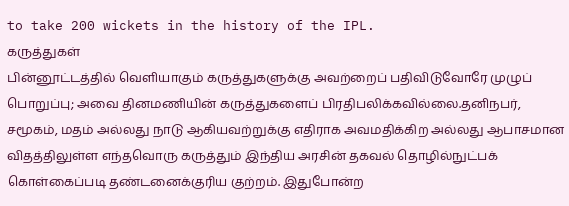to take 200 wickets in the history of the IPL.
கருத்துகள்
பின்னூட்டத்தில் வெளியாகும் கருத்துகளுக்கு அவற்றைப் பதிவிடுவோரே முழுப் பொறுப்பு; அவை தினமணியின் கருத்துகளைப் பிரதிபலிக்கவில்லை.தனிநபர், சமூகம், மதம் அல்லது நாடு ஆகியவற்றுக்கு எதிராக அவமதிக்கிற அல்லது ஆபாசமான விதத்திலுள்ள எந்தவொரு கருத்தும் இந்திய அரசின் தகவல் தொழில்நுட்பக் கொள்கைப்படி தண்டனைக்குரிய குற்றம். இதுபோன்ற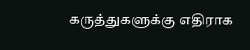கருத்துகளுக்கு எதிராக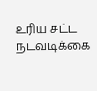உரிய சட்ட நடவடிக்கை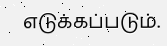எடுக்கப்படும்.